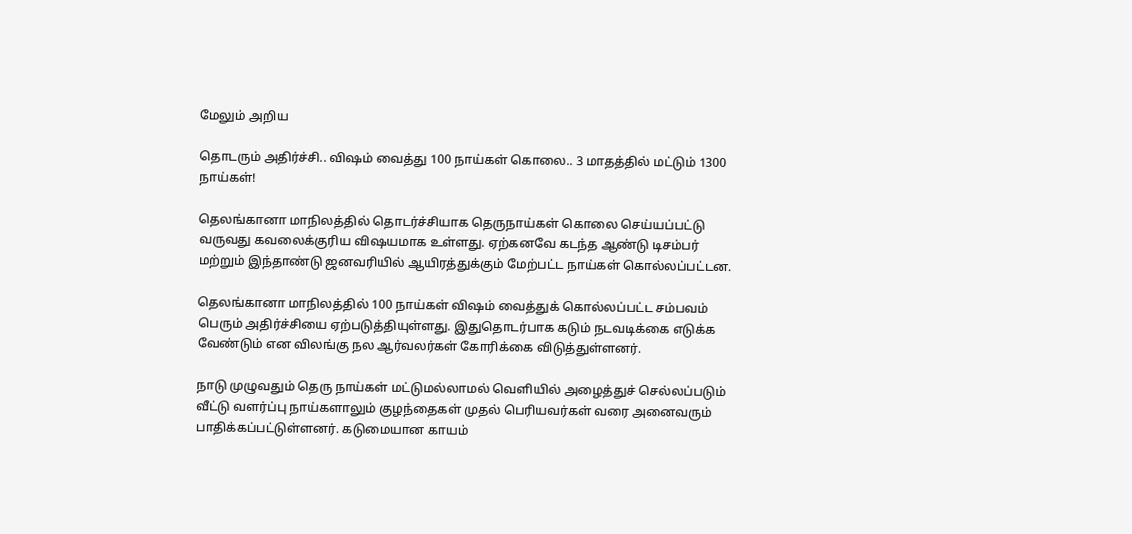மேலும் அறிய

தொடரும் அதிர்ச்சி.. விஷம் வைத்து 100 நாய்கள் கொலை.. 3 மாதத்தில் மட்டும் 1300 நாய்கள்!

தெலங்கானா மாநிலத்தில் தொடர்ச்சியாக தெருநாய்கள் கொலை செய்யப்பட்டு வருவது கவலைக்குரிய விஷயமாக உள்ளது. ஏற்கனவே கடந்த ஆண்டு டிசம்பர் மற்றும் இந்தாண்டு ஜனவரியில் ஆயிரத்துக்கும் மேற்பட்ட நாய்கள் கொல்லப்பட்டன.

தெலங்கானா மாநிலத்தில் 100 நாய்கள் விஷம் வைத்துக் கொல்லப்பட்ட சம்பவம் பெரும் அதிர்ச்சியை ஏற்படுத்தியுள்ளது. இதுதொடர்பாக கடும் நடவடிக்கை எடுக்க வேண்டும் என விலங்கு நல ஆர்வலர்கள் கோரிக்கை விடுத்துள்ளனர்.

நாடு முழுவதும் தெரு நாய்கள் மட்டுமல்லாமல் வெளியில் அழைத்துச் செல்லப்படும் வீட்டு வளர்ப்பு நாய்களாலும் குழந்தைகள் முதல் பெரியவர்கள் வரை அனைவரும் பாதிக்கப்பட்டுள்ளனர். கடுமையான காயம்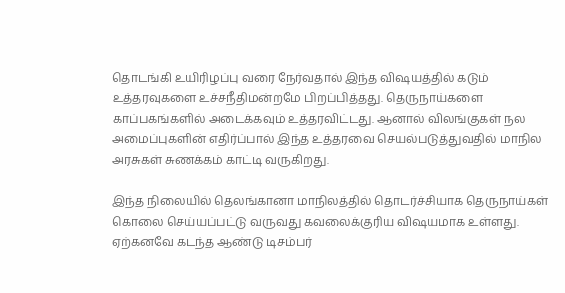தொடங்கி உயிரிழப்பு வரை நேர்வதால் இந்த விஷயத்தில் கடும் உத்தரவுகளை உச்சநீதிமன்றமே பிறப்பித்தது. தெருநாய்களை காப்பகங்களில் அடைக்கவும் உத்தரவிட்டது. ஆனால் விலங்குகள் நல அமைப்புகளின் எதிர்ப்பால் இந்த உத்தரவை செயல்படுத்துவதில் மாநில அரசுகள் சுணக்கம் காட்டி வருகிறது.

இந்த நிலையில் தெலங்கானா மாநிலத்தில் தொடர்ச்சியாக தெருநாய்கள் கொலை செய்யப்பட்டு வருவது கவலைக்குரிய விஷயமாக உள்ளது. ஏற்கனவே கடந்த ஆண்டு டிசம்பர்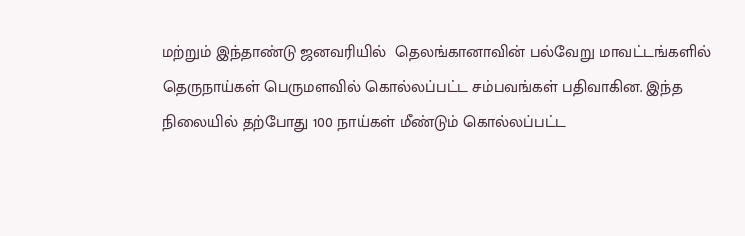மற்றும் இந்தாண்டு ஜனவரியில்  தெலங்கானாவின் பல்வேறு மாவட்டங்களில் தெருநாய்கள் பெருமளவில் கொல்லப்பட்ட சம்பவங்கள் பதிவாகின. இந்த நிலையில் தற்போது 100 நாய்கள் மீண்டும் கொல்லப்பட்ட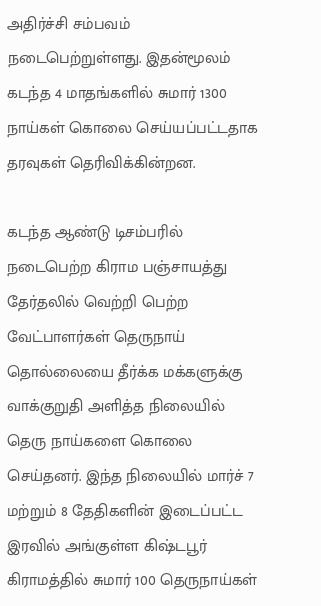அதிர்ச்சி சம்பவம் நடைபெற்றுள்ளது. இதன்மூலம் கடந்த 4 மாதங்களில் சுமார் 1300 நாய்கள் கொலை செய்யப்பட்டதாக தரவுகள் தெரிவிக்கின்றன.

கடந்த ஆண்டு டிசம்பரில் நடைபெற்ற கிராம பஞ்சாயத்து தேர்தலில் வெற்றி பெற்ற வேட்பாளர்கள் தெருநாய் தொல்லையை தீர்க்க மக்களுக்கு வாக்குறுதி அளித்த நிலையில் தெரு நாய்களை கொலை செய்தனர். இந்த நிலையில் மார்ச் 7 மற்றும் 8 தேதிகளின் இடைப்பட்ட இரவில் அங்குள்ள கிஷ்டபூர் கிராமத்தில் சுமார் 100 தெருநாய்கள்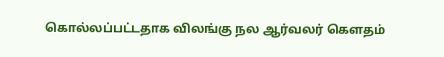கொல்லப்பட்டதாக விலங்கு நல ஆர்வலர் கௌதம்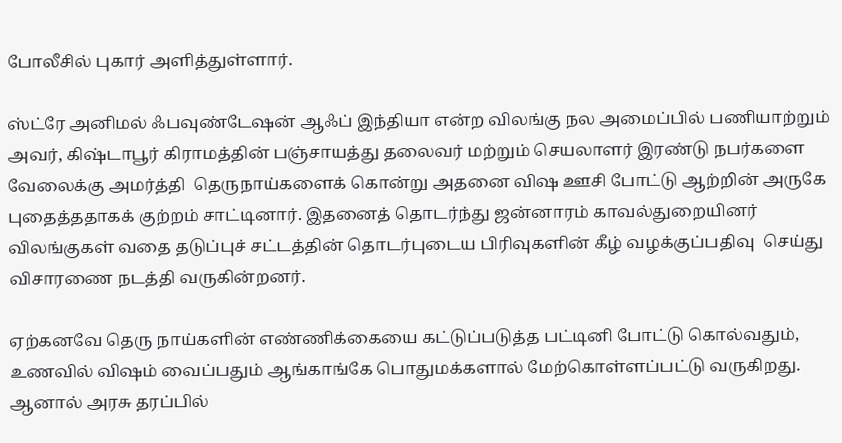போலீசில் புகார் அளித்துள்ளார்.

ஸ்ட்ரே அனிமல் ஃபவுண்டேஷன் ஆஃப் இந்தியா என்ற விலங்கு நல அமைப்பில் பணியாற்றும் அவர், கிஷ்டாபூர் கிராமத்தின் பஞ்சாயத்து தலைவர் மற்றும் செயலாளர் இரண்டு நபர்களை வேலைக்கு அமர்த்தி  தெருநாய்களைக் கொன்று அதனை விஷ ஊசி போட்டு ஆற்றின் அருகே புதைத்ததாகக் குற்றம் சாட்டினார். இதனைத் தொடர்ந்து ஜன்னாரம் காவல்துறையினர் விலங்குகள் வதை தடுப்புச் சட்டத்தின் தொடர்புடைய பிரிவுகளின் கீழ் வழக்குப்பதிவு  செய்து விசாரணை நடத்தி வருகின்றனர்.

ஏற்கனவே தெரு நாய்களின் எண்ணிக்கையை கட்டுப்படுத்த பட்டினி போட்டு கொல்வதும், உணவில் விஷம் வைப்பதும் ஆங்காங்கே பொதுமக்களால் மேற்கொள்ளப்பட்டு வருகிறது. ஆனால் அரசு தரப்பில்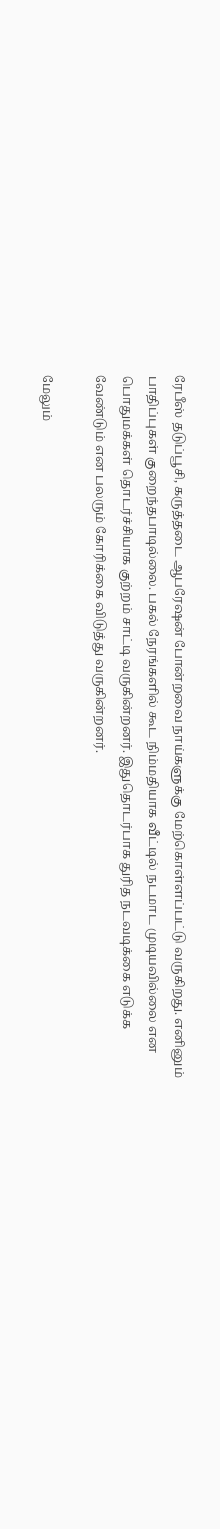ரேபீஸ் தடுப்பூசி, கருத்தடை ஆபரேஷன் போன்றவை நாய்களுக்கு மேற்கொள்ளப்பட்டு வருகிறது. எனினும் பாதிப்புகள் குறைந்தபாடில்லை. பகல் நேரங்களில் கூட நிம்மதியாக வீட்டில் நடமாட முடியவில்லை என பொதுமக்கள் தொடர்ச்சியாக குற்றம் சாட்டி வருகின்றனர். இதுதொடர்பாக துரித நடவடிக்கை எடுக்க வேண்டும் என பலரும் கோரிக்கை விடுத்து வருகின்றனர்.

மேலும்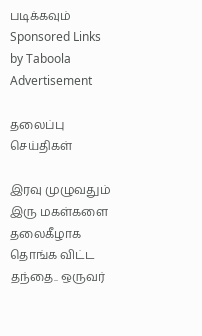படிக்கவும்
Sponsored Links by Taboola
Advertisement

தலைப்பு செய்திகள்

இரவு முழுவதும் இரு மகள்களை தலைகீழாக தொங்க விட்ட தந்தை.. ஒருவர்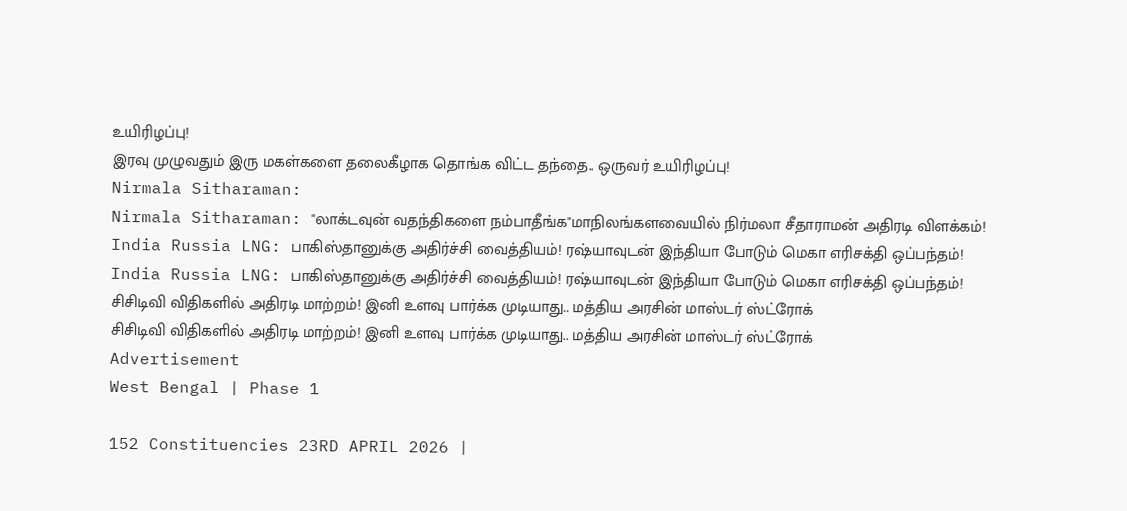உயிரிழப்பு!
இரவு முழுவதும் இரு மகள்களை தலைகீழாக தொங்க விட்ட தந்தை.. ஒருவர் உயிரிழப்பு!
Nirmala Sitharaman:
Nirmala Sitharaman: "லாக்டவுன் வதந்திகளை நம்பாதீங்க"மாநிலங்களவையில் நிர்மலா சீதாராமன் அதிரடி விளக்கம்!
India Russia LNG: பாகிஸ்தானுக்கு அதிர்ச்சி வைத்தியம்! ரஷ்யாவுடன் இந்தியா போடும் மெகா எரிசக்தி ஒப்பந்தம்!
India Russia LNG: பாகிஸ்தானுக்கு அதிர்ச்சி வைத்தியம்! ரஷ்யாவுடன் இந்தியா போடும் மெகா எரிசக்தி ஒப்பந்தம்!
சிசிடிவி விதிகளில் அதிரடி மாற்றம்! இனி உளவு பார்க்க முடியாது.. மத்திய அரசின் மாஸ்டர் ஸ்ட்ரோக்
சிசிடிவி விதிகளில் அதிரடி மாற்றம்! இனி உளவு பார்க்க முடியாது.. மத்திய அரசின் மாஸ்டர் ஸ்ட்ரோக்
Advertisement
West Bengal | Phase 1

152 Constituencies 23RD APRIL 2026 |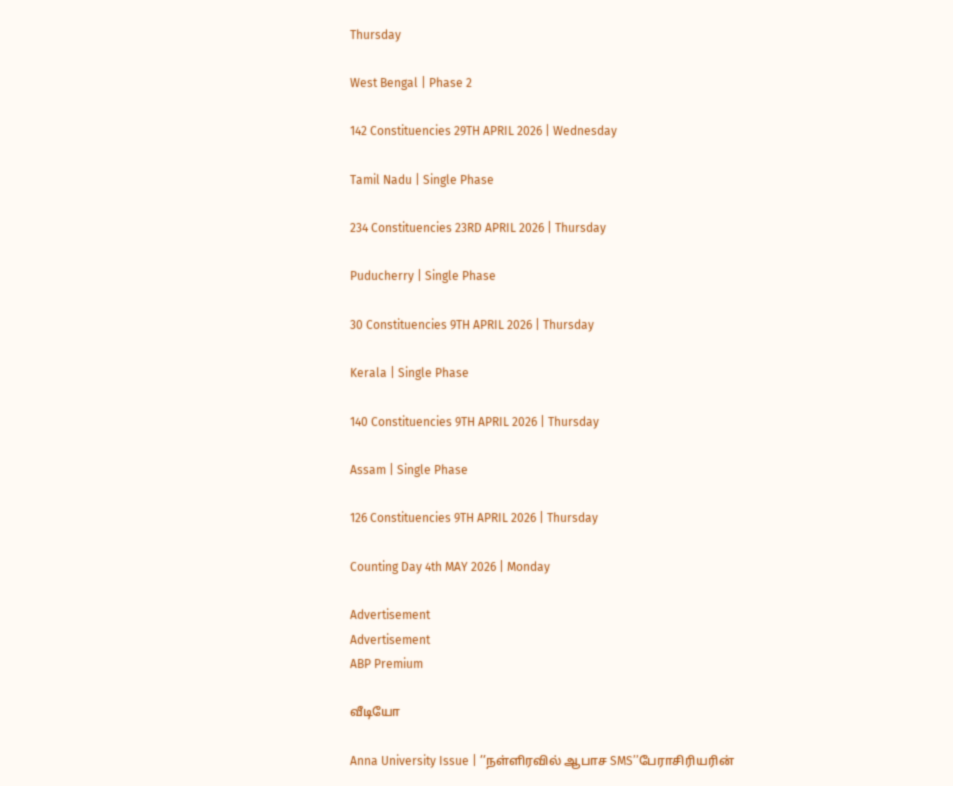Thursday

West Bengal | Phase 2

142 Constituencies 29TH APRIL 2026 | Wednesday

Tamil Nadu | Single Phase

234 Constituencies 23RD APRIL 2026 | Thursday

Puducherry | Single Phase

30 Constituencies 9TH APRIL 2026 | Thursday

Kerala | Single Phase

140 Constituencies 9TH APRIL 2026 | Thursday

Assam | Single Phase

126 Constituencies 9TH APRIL 2026 | Thursday

Counting Day 4th MAY 2026 | Monday

Advertisement
Advertisement
ABP Premium

வீடியோ

Anna University Issue | ’’நள்ளிரவில் ஆபாச SMS’’பேராசிரியரின்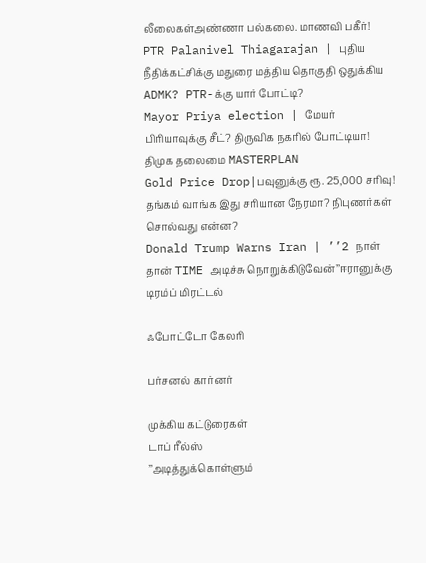லீலைகள்அண்ணா பல்கலை. மாணவி பகீர்!
PTR Palanivel Thiagarajan | புதிய நீதிக்கட்சிக்கு மதுரை மத்திய தொகுதி ஒதுக்கிய ADMK? PTR-க்கு யார் போட்டி?
Mayor Priya election | மேயர் பிரியாவுக்கு சீட்? திருவிக நகரில் போட்டியா! திமுக தலைமை MASTERPLAN
Gold Price Drop|பவுனுக்கு ரூ. 25,000 சரிவு! தங்கம் வாங்க இது சரியான நேரமா? நிபுணர்கள் சொல்வது என்ன?
Donald Trump Warns Iran | ’’2 நாள் தான் TIME அடிச்சு நொறுக்கிடுவேன்’’ஈரானுக்கு டிரம்ப் மிரட்டல்

ஃபோட்டோ கேலரி

பர்சனல் கார்னர்

முக்கிய கட்டுரைகள்
டாப் ரீல்ஸ்
’’அடித்துக்கொள்ளும்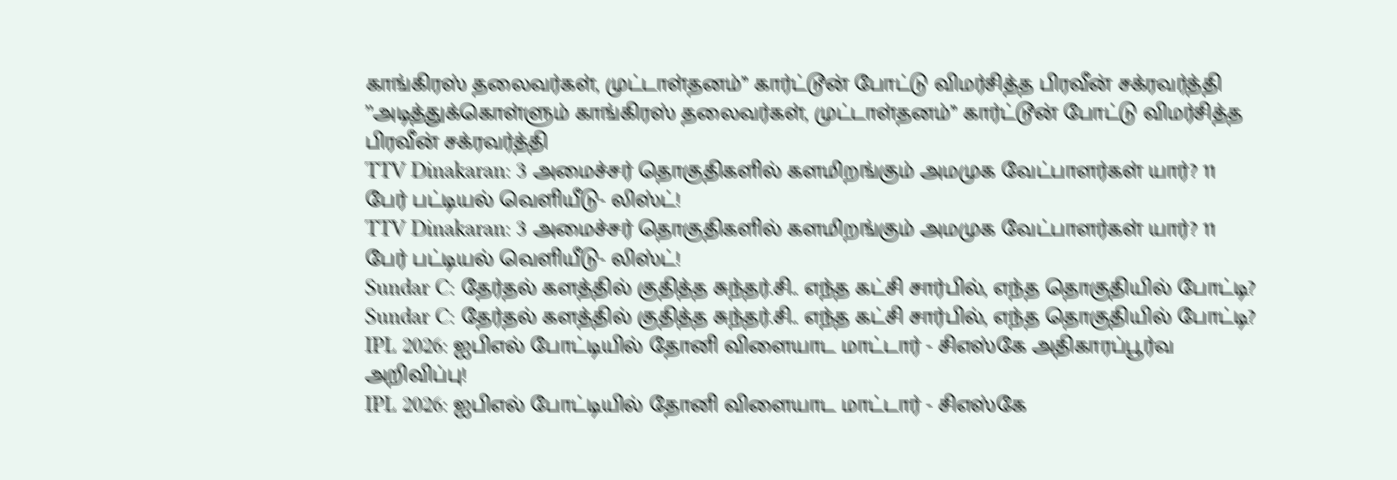காங்கிரஸ் தலைவர்கள், முட்டாள்தனம்’’ கார்ட்டூன் போட்டு விமர்சித்த பிரவீன் சக்ரவர்த்தி
’’அடித்துக்கொள்ளும் காங்கிரஸ் தலைவர்கள், முட்டாள்தனம்’’ கார்ட்டூன் போட்டு விமர்சித்த பிரவீன் சக்ரவர்த்தி
TTV Dinakaran: 3 அமைச்சர் தொகுதிகளில் களமிறங்கும் அமமுக வேட்பாளர்கள் யார்? 11 பேர் பட்டியல் வெளியீடு- லிஸ்ட்!
TTV Dinakaran: 3 அமைச்சர் தொகுதிகளில் களமிறங்கும் அமமுக வேட்பாளர்கள் யார்? 11 பேர் பட்டியல் வெளியீடு- லிஸ்ட்!
Sundar C: தேர்தல் களத்தில் குதித்த சுந்தர்.சி.. எந்த கட்சி சார்பில், எந்த தொகுதியில் போட்டி?
Sundar C: தேர்தல் களத்தில் குதித்த சுந்தர்.சி.. எந்த கட்சி சார்பில், எந்த தொகுதியில் போட்டி?
IPL 2026: ஐபிஎல் போட்டியில் தோனி விளையாட மாட்டார் - சிஎஸ்கே அதிகாரப்பூர்வ அறிவிப்பு!
IPL 2026: ஐபிஎல் போட்டியில் தோனி விளையாட மாட்டார் - சிஎஸ்கே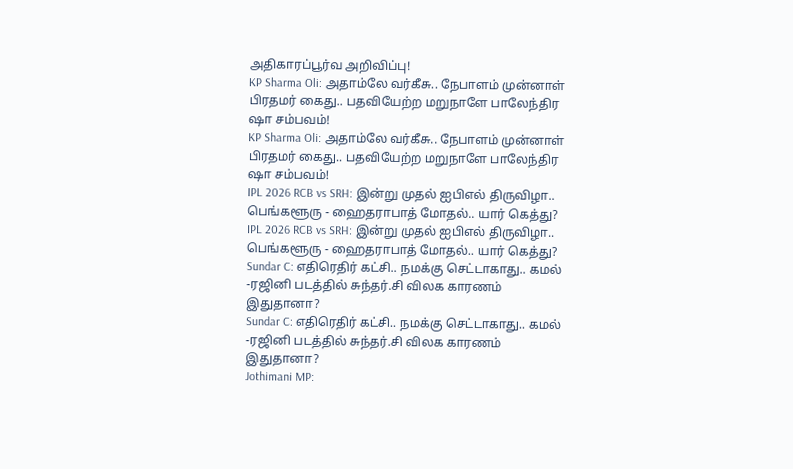அதிகாரப்பூர்வ அறிவிப்பு!
KP Sharma Oli: அதாம்லே வர்கீசு.. நேபாளம் முன்னாள் பிரதமர் கைது.. பதவியேற்ற மறுநாளே பாலேந்திர ஷா சம்பவம்!
KP Sharma Oli: அதாம்லே வர்கீசு.. நேபாளம் முன்னாள் பிரதமர் கைது.. பதவியேற்ற மறுநாளே பாலேந்திர ஷா சம்பவம்!
IPL 2026 RCB vs SRH: இன்று முதல் ஐபிஎல் திருவிழா.. பெங்களூரு - ஹைதராபாத் மோதல்.. யார் கெத்து?
IPL 2026 RCB vs SRH: இன்று முதல் ஐபிஎல் திருவிழா.. பெங்களூரு - ஹைதராபாத் மோதல்.. யார் கெத்து?
Sundar C: எதிரெதிர் கட்சி.. நமக்கு செட்டாகாது.. கமல் -ரஜினி படத்தில் சுந்தர்.சி விலக காரணம் இதுதானா?
Sundar C: எதிரெதிர் கட்சி.. நமக்கு செட்டாகாது.. கமல் -ரஜினி படத்தில் சுந்தர்.சி விலக காரணம் இதுதானா?
Jothimani MP: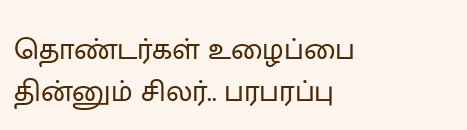தொண்டர்கள் உழைப்பை தின்னும் சிலர்.. பரபரப்பு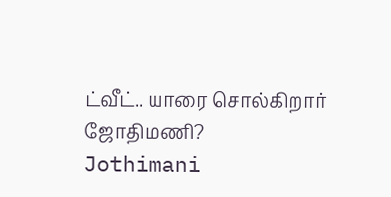ட்வீட்.. யாரை சொல்கிறார் ஜோதிமணி?
Jothimani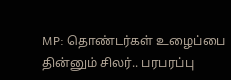MP: தொண்டர்கள் உழைப்பை தின்னும் சிலர்.. பரபரப்பு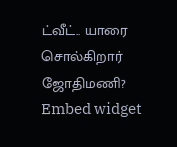ட்வீட்.. யாரை சொல்கிறார் ஜோதிமணி?
Embed widget